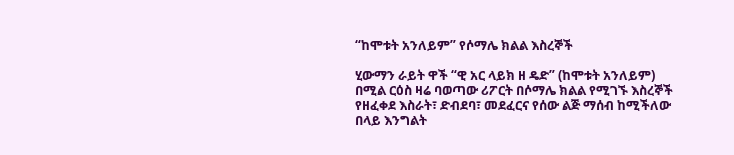“ከሞቱት አንለይም” የሶማሌ ክልል እስረኞች

ሂውማን ራይት ዋች “ዊ አር ላይክ ዘ ዴድ” (ከሞቱት አንለይም) በሚል ርዕስ ዛሬ ባወጣው ሪፖርት በሶማሌ ክልል የሚገኙ እስረኞች የዘፈቀደ እስራት፣ ድብደባ፣ መደፈርና የሰው ልጅ ማሰብ ከሚችለው በላይ እንግልት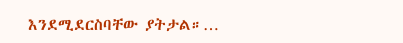እንደሚደርስባቸው ያትታል።…